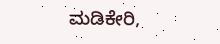ಮಡಿಕೇರಿ,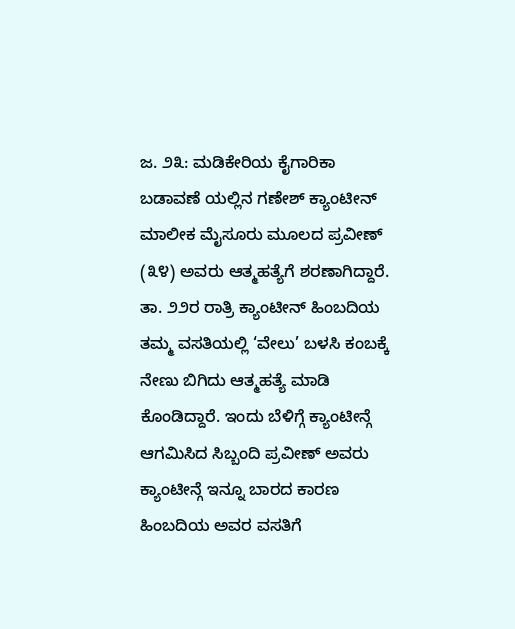ಜ. ೨೩: ಮಡಿಕೇರಿಯ ಕೈಗಾರಿಕಾ ಬಡಾವಣೆ ಯಲ್ಲಿನ ಗಣೇಶ್ ಕ್ಯಾಂಟೀನ್ ಮಾಲೀಕ ಮೈಸೂರು ಮೂಲದ ಪ್ರವೀಣ್ (೩೪) ಅವರು ಆತ್ಮಹತ್ಯೆಗೆ ಶರಣಾಗಿದ್ದಾರೆ. ತಾ. ೨೨ರ ರಾತ್ರಿ ಕ್ಯಾಂಟೀನ್ ಹಿಂಬದಿಯ ತಮ್ಮ ವಸತಿಯಲ್ಲಿ ‘ವೇಲು’ ಬಳಸಿ ಕಂಬಕ್ಕೆ ನೇಣು ಬಿಗಿದು ಆತ್ಮಹತ್ಯೆ ಮಾಡಿ ಕೊಂಡಿದ್ದಾರೆ. ಇಂದು ಬೆಳಿಗ್ಗೆ ಕ್ಯಾಂಟೀನ್ಗೆ ಆಗಮಿಸಿದ ಸಿಬ್ಬಂದಿ ಪ್ರವೀಣ್ ಅವರು ಕ್ಯಾಂಟೀನ್ಗೆ ಇನ್ನೂ ಬಾರದ ಕಾರಣ ಹಿಂಬದಿಯ ಅವರ ವಸತಿಗೆ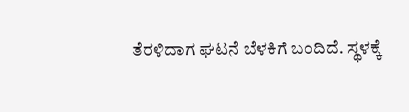ತೆರಳಿದಾಗ ಘಟನೆ ಬೆಳಕಿಗೆ ಬಂದಿದೆ. ಸ್ಥಳಕ್ಕೆ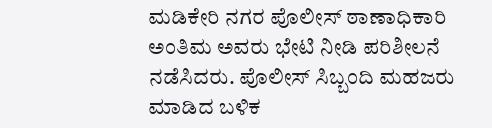ಮಡಿಕೇರಿ ನಗರ ಪೊಲೀಸ್ ಠಾಣಾಧಿಕಾರಿ ಅಂತಿಮ ಅವರು ಭೇಟಿ ನೀಡಿ ಪರಿಶೀಲನೆ ನಡೆಸಿದರು. ಪೊಲೀಸ್ ಸಿಬ್ಬಂದಿ ಮಹಜರು ಮಾಡಿದ ಬಳಿಕ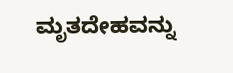ಮೃತದೇಹವನ್ನು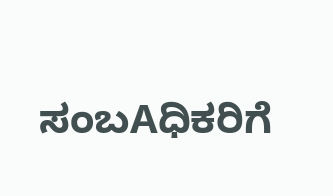ಸಂಬAಧಿಕರಿಗೆ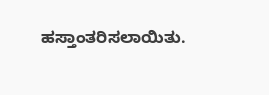ಹಸ್ತಾಂತರಿಸಲಾಯಿತು.